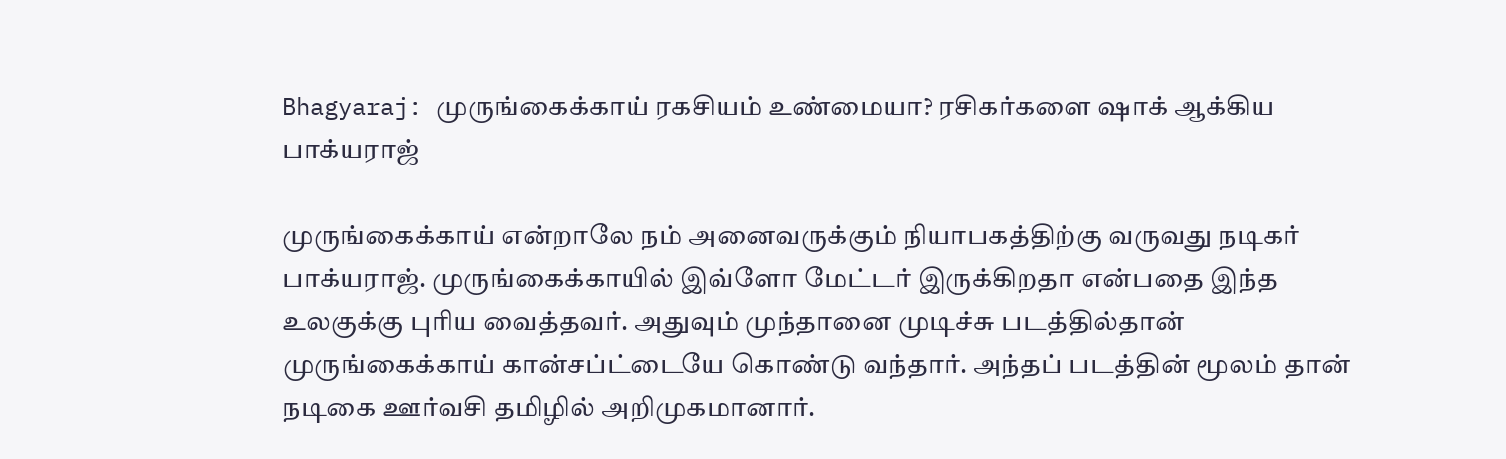Bhagyaraj: முருங்கைக்காய் ரகசியம் உண்மையா? ரசிகர்களை ஷாக் ஆக்கிய பாக்யராஜ்

முருங்கைக்காய் என்றாலே நம் அனைவருக்கும் நியாபகத்திற்கு வருவது நடிகர் பாக்யராஜ். முருங்கைக்காயில் இவ்ளோ மேட்டர் இருக்கிறதா என்பதை இந்த உலகுக்கு புரிய வைத்தவர். அதுவும் முந்தானை முடிச்சு படத்தில்தான் முருங்கைக்காய் கான்சப்ட்டையே கொண்டு வந்தார். அந்தப் படத்தின் மூலம் தான் நடிகை ஊர்வசி தமிழில் அறிமுகமானார்.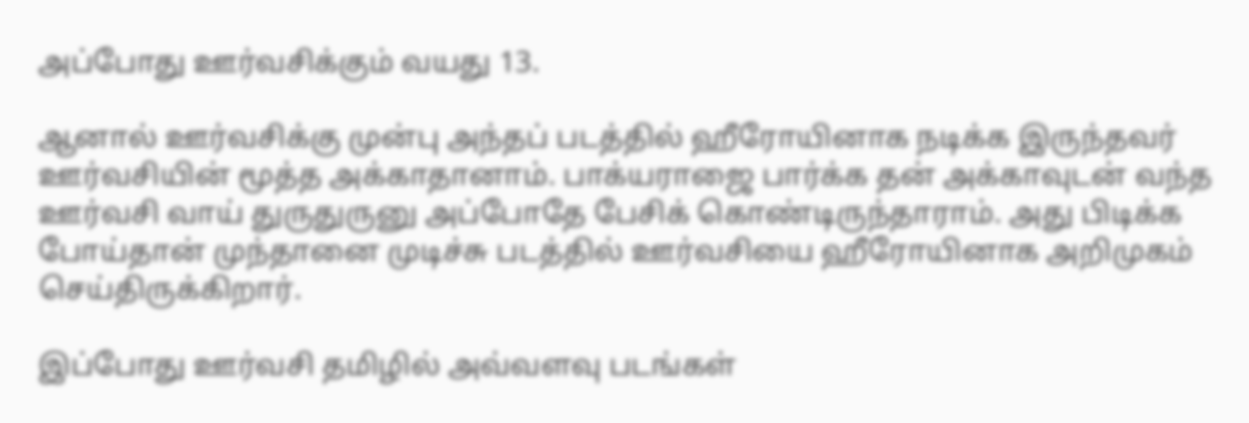அப்போது ஊர்வசிக்கும் வயது 13.

ஆனால் ஊர்வசிக்கு முன்பு அந்தப் படத்தில் ஹீரோயினாக நடிக்க இருந்தவர் ஊர்வசியின் மூத்த அக்காதானாம். பாக்யராஜை பார்க்க தன் அக்காவுடன் வந்த ஊர்வசி வாய் துருதுருனு அப்போதே பேசிக் கொண்டிருந்தாராம். அது பிடிக்க போய்தான் முந்தானை முடிச்சு படத்தில் ஊர்வசியை ஹீரோயினாக அறிமுகம் செய்திருக்கிறார்.

இப்போது ஊர்வசி தமிழில் அவ்வளவு படங்கள்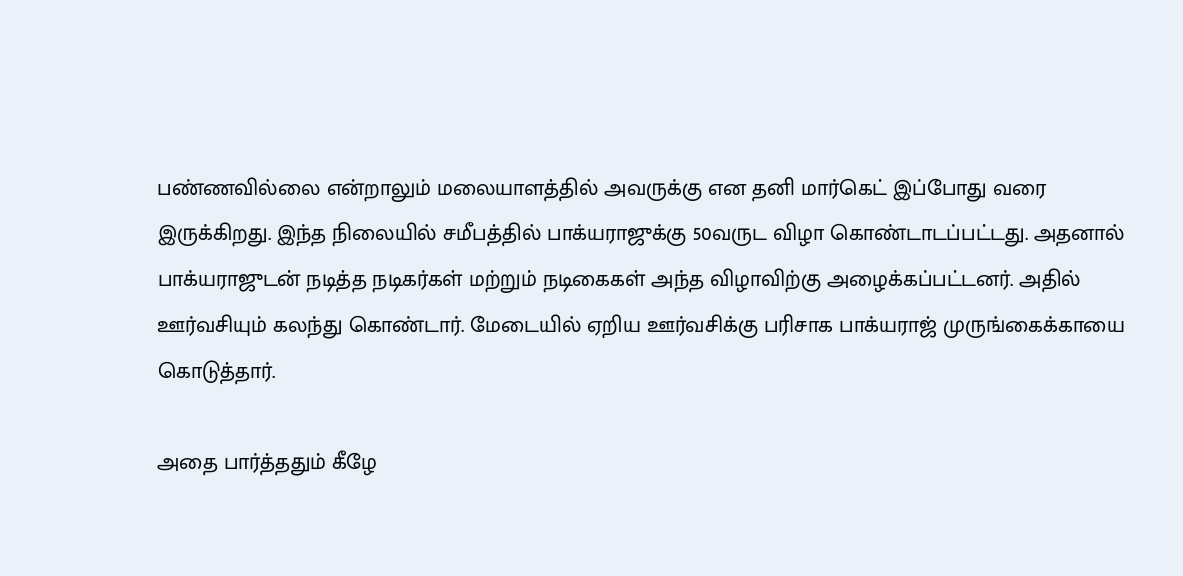பண்ணவில்லை என்றாலும் மலையாளத்தில் அவருக்கு என தனி மார்கெட் இப்போது வரை இருக்கிறது. இந்த நிலையில் சமீபத்தில் பாக்யராஜுக்கு 50வருட விழா கொண்டாடப்பட்டது. அதனால் பாக்யராஜுடன் நடித்த நடிகர்கள் மற்றும் நடிகைகள் அந்த விழாவிற்கு அழைக்கப்பட்டனர். அதில் ஊர்வசியும் கலந்து கொண்டார். மேடையில் ஏறிய ஊர்வசிக்கு பரிசாக பாக்யராஜ் முருங்கைக்காயை கொடுத்தார்.

அதை பார்த்ததும் கீழே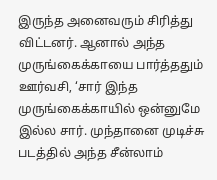இருந்த அனைவரும் சிரித்து விட்டனர். ஆனால் அந்த முருங்கைக்காயை பார்த்ததும் ஊர்வசி, ‘சார் இந்த முருங்கைக்காயில் ஒன்னுமே இல்ல சார். முந்தானை முடிச்சு படத்தில் அந்த சீன்லாம்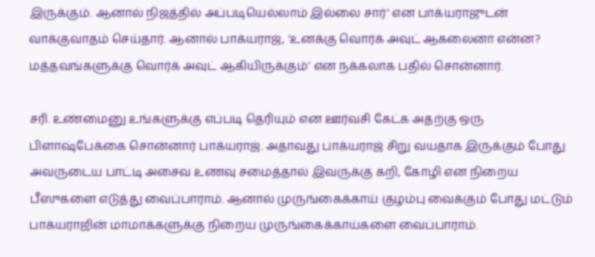இருக்கும். ஆனால் நிஜத்தில் அப்படியெல்லாம் இல்லை சார்’ என பாக்யராஜுடன் வாக்குவாதம் செய்தார். ஆனால் பாக்யராஜ், ‘உனக்கு வொர்க் அவுட் ஆகலைனா என்ன? மத்தவங்களுக்கு வொர்க் அவுட் ஆகியிருக்கும்’ என நக்கலாக பதில் சொன்னார்.

சரி. உண்மைனு உங்களுக்கு எப்படி தெரியும் என ஊர்வசி கேட்க அதற்கு ஒரு பிளாஷ்பேக்கை சொன்னார் பாக்யராஜ். அதாவது பாக்யராஜ் சிறு வயதாக இருக்கும் போது அவருடைய பாட்டி அசைவ உணவு சமைத்தால் இவருக்கு கறி, கோழி என நிறைய பீஸுகளை எடுத்து வைப்பாராம். ஆனால் முருங்கைக்காய் குழம்பு வைக்கும் போது மட்டும் பாக்யராஜின் மாமாக்களுக்கு நிறைய முருங்கைக்காய்களை வைப்பாராம்.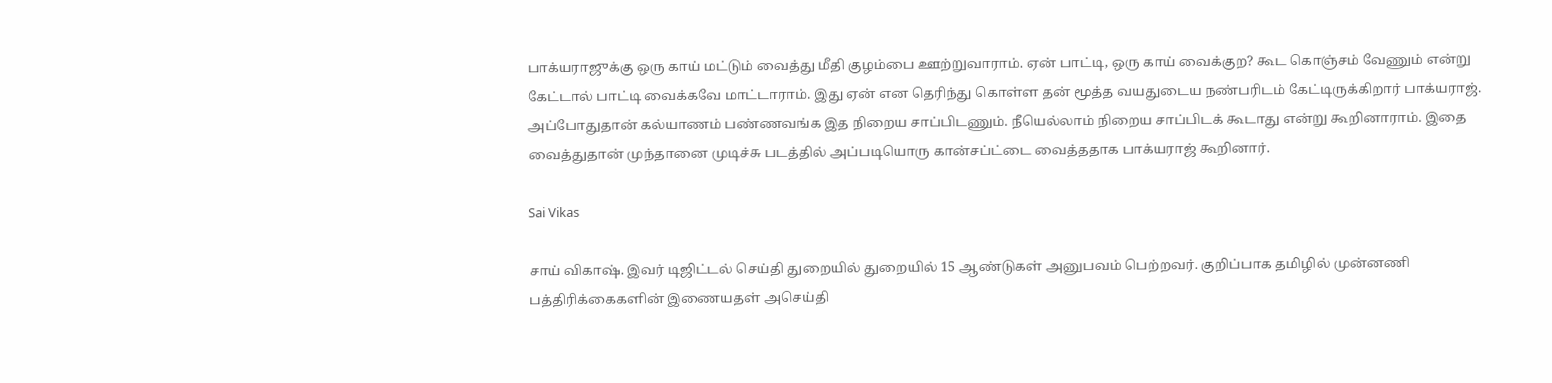பாக்யராஜுக்கு ஒரு காய் மட்டும் வைத்து மீதி குழம்பை ஊற்றுவாராம். ஏன் பாட்டி, ஒரு காய் வைக்குற? கூட கொஞ்சம் வேணும் என்று கேட்டால் பாட்டி வைக்கவே மாட்டாராம். இது ஏன் என தெரிந்து கொள்ள தன் மூத்த வயதுடைய நண்பரிடம் கேட்டிருக்கிறார் பாக்யராஜ். அப்போதுதான் கல்யாணம் பண்ணவங்க இத நிறைய சாப்பிடணும். நீயெல்லாம் நிறைய சாப்பிடக் கூடாது என்று கூறினாராம். இதை வைத்துதான் முந்தானை முடிச்சு படத்தில் அப்படியொரு கான்சப்ட்டை வைத்ததாக பாக்யராஜ் கூறினார்.

Sai Vikas

சாய் விகாஷ். இவர் டிஜிட்டல் செய்தி துறையில் துறையில் 15 ஆண்டுகள் அனுபவம் பெற்றவர். குறிப்பாக தமிழில் முன்னணி பத்திரிக்கைகளின் இணையதள் அசெய்தி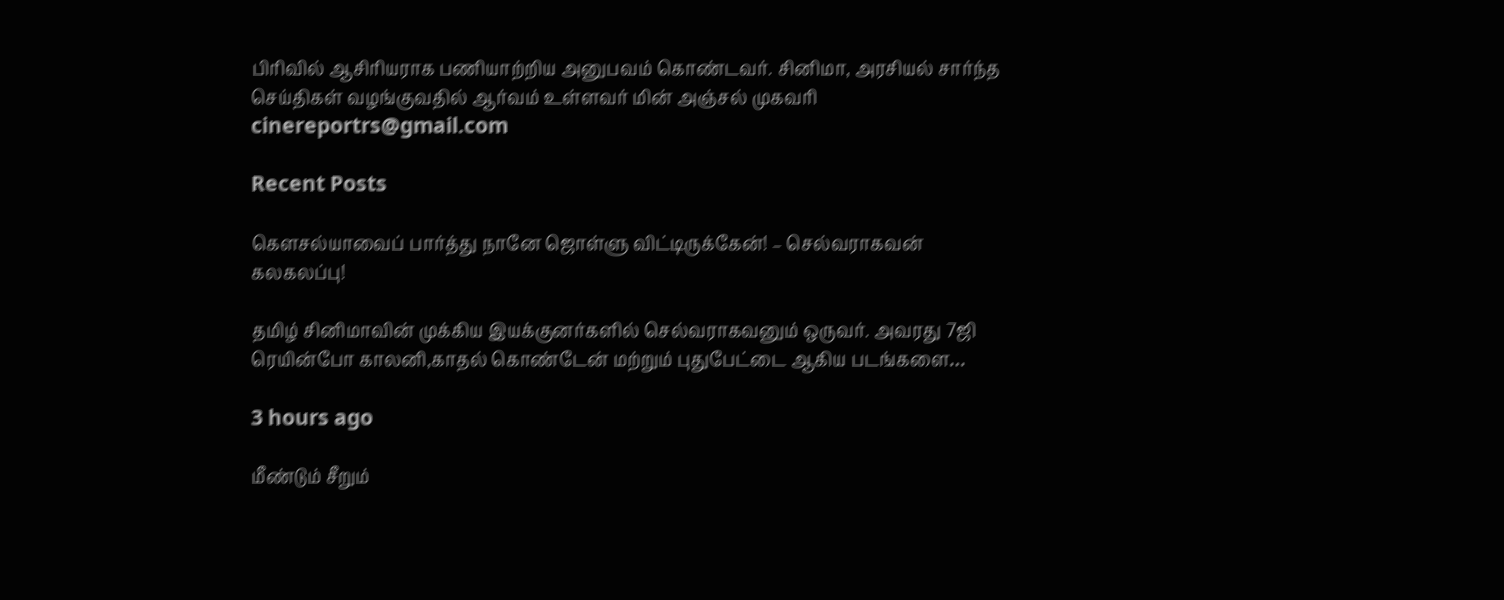பிரிவில் ஆசிரியராக பணியாற்றிய அனுபவம் கொண்டவர். சினிமா, அரசியல் சார்ந்த செய்திகள் வழங்குவதில் ஆர்வம் உள்ளவர் மின் அஞ்சல் முகவரி cinereportrs@gmail.com

Recent Posts

கௌசல்யாவைப் பார்த்து நானே ஜொள்ளு விட்டிருக்கேன்! – செல்வராகவன் கலகலப்பு!

தமிழ் சினிமாவின் முக்கிய இயக்குனர்களில் செல்வராகவனும் ஒருவர். அவரது 7ஜி ரெயின்போ காலனி,காதல் கொண்டேன் மற்றும் புதுபேட்டை ஆகிய படங்களை…

3 hours ago

மீண்டும் சீறும்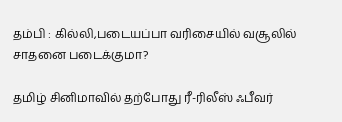தம்பி : கில்லி,படையப்பா வரிசையில் வசூலில் சாதனை படைக்குமா?

தமிழ் சினிமாவில் தற்போது ரீ-ரிலீஸ் ஃபீவர்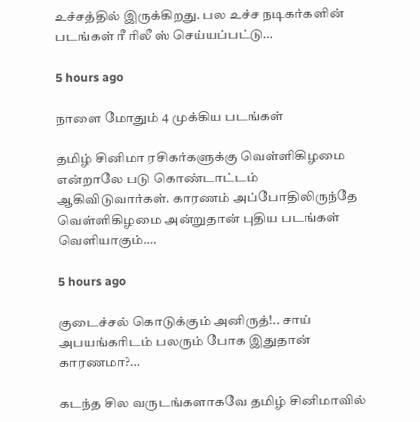உச்சத்தில் இருக்கிறது. பல உச்ச நடிகர்களின் படங்கள் ரீ ரிலீ ஸ் செய்யப்பட்டு…

5 hours ago

நாளை மோதும் 4 முக்கிய படங்கள்

தமிழ் சினிமா ரசிகர்களுக்கு வெள்ளிகிழமை என்றாலே படு கொண்டாட்டம் ஆகிவிடுவார்கள். காரணம் அப்போதிலிருந்தே வெள்ளிகிழமை அன்றுதான் புதிய படங்கள் வெளியாகும்.…

5 hours ago

குடைச்சல் கொடுக்கும் அனிருத்!.. சாய் அபயங்கரிடம் பலரும் போக இதுதான் காரணமா?…

கடந்த சில வருடங்களாகவே தமிழ் சினிமாவில்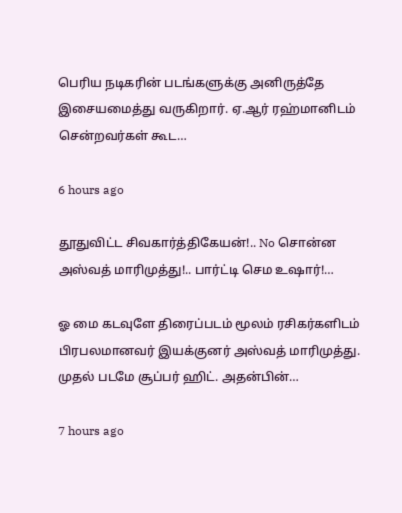பெரிய நடிகரின் படங்களுக்கு அனிருத்தே இசையமைத்து வருகிறார். ஏ.ஆர் ரஹ்மானிடம் சென்றவர்கள் கூட…

6 hours ago

தூதுவிட்ட சிவகார்த்திகேயன்!.. No சொன்ன அஸ்வத் மாரிமுத்து!.. பார்ட்டி செம உஷார்!…

ஓ மை கடவுளே திரைப்படம் மூலம் ரசிகர்களிடம் பிரபலமானவர் இயக்குனர் அஸ்வத் மாரிமுத்து. முதல் படமே சூப்பர் ஹிட். அதன்பின்…

7 hours ago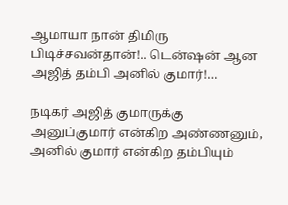ஆமாயா நான் திமிரு பிடிச்சவன்தான்!.. டென்ஷன் ஆன அஜித் தம்பி அனில் குமார்!…

நடிகர் அஜித் குமாருக்கு அனுப்குமார் என்கிற அண்ணனும், அனில் குமார் என்கிற தம்பியும்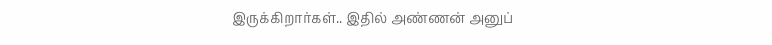இருக்கிறார்கள்.. இதில் அண்ணன் அனுப்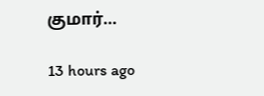குமார்…

13 hours ago